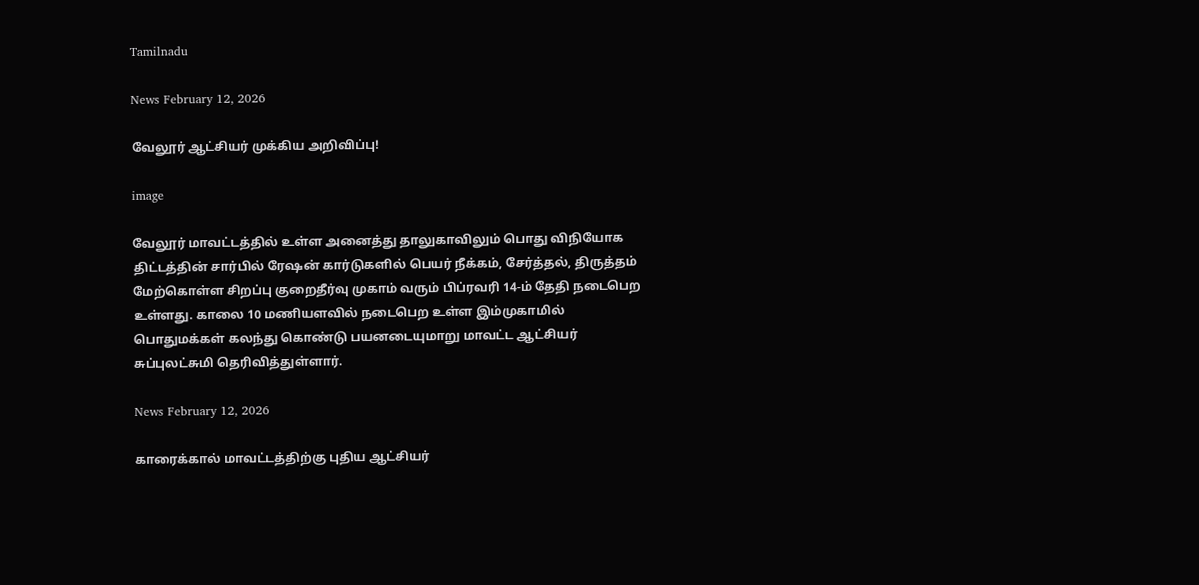Tamilnadu

News February 12, 2026

வேலூர் ஆட்சியர் முக்கிய அறிவிப்பு!

image

வேலூர் மாவட்டத்தில் உள்ள அனைத்து தாலுகாவிலும் பொது விநியோக திட்டத்தின் சார்பில் ரேஷன் கார்டுகளில் பெயர் நீக்கம், சேர்த்தல், திருத்தம் மேற்கொள்ள சிறப்பு குறைதீர்வு முகாம் வரும் பிப்ரவரி 14-ம் தேதி நடைபெற உள்ளது. காலை 10 மணியளவில் நடைபெற உள்ள இம்முகாமில் பொதுமக்கள் கலந்து கொண்டு பயனடையுமாறு மாவட்ட ஆட்சியர் சுப்புலட்சுமி தெரிவித்துள்ளார்.

News February 12, 2026

காரைக்கால் மாவட்டத்திற்கு புதிய ஆட்சியர்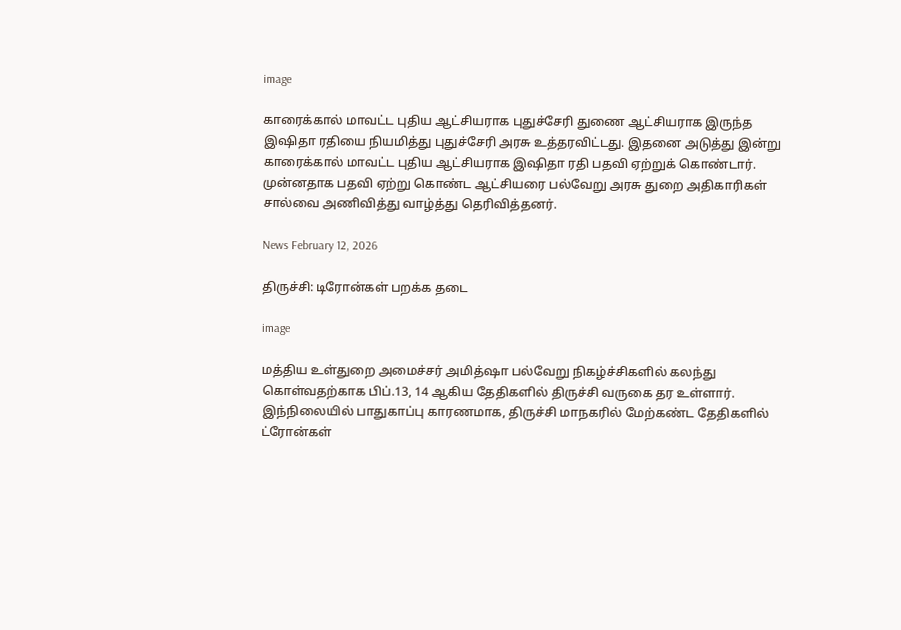image

காரைக்கால் மாவட்ட புதிய ஆட்சியராக புதுச்சேரி துணை ஆட்சியராக இருந்த இஷிதா ரதியை நியமித்து புதுச்சேரி அரசு உத்தரவிட்டது. இதனை அடுத்து இன்று காரைக்கால் மாவட்ட புதிய ஆட்சியராக இஷிதா ரதி பதவி ஏற்றுக் கொண்டார். முன்னதாக பதவி ஏற்று கொண்ட ஆட்சியரை பல்வேறு அரசு துறை அதிகாரிகள் சால்வை அணிவித்து வாழ்த்து தெரிவித்தனர்.

News February 12, 2026

திருச்சி: டிரோன்கள் பறக்க தடை

image

மத்திய உள்துறை அமைச்சர் அமித்ஷா பல்வேறு நிகழ்ச்சிகளில் கலந்து கொள்வதற்காக பிப்.13, 14 ஆகிய தேதிகளில் திருச்சி வருகை தர உள்ளார். இந்நிலையில் பாதுகாப்பு காரணமாக, திருச்சி மாநகரில் மேற்கண்ட தேதிகளில் ட்ரோன்கள்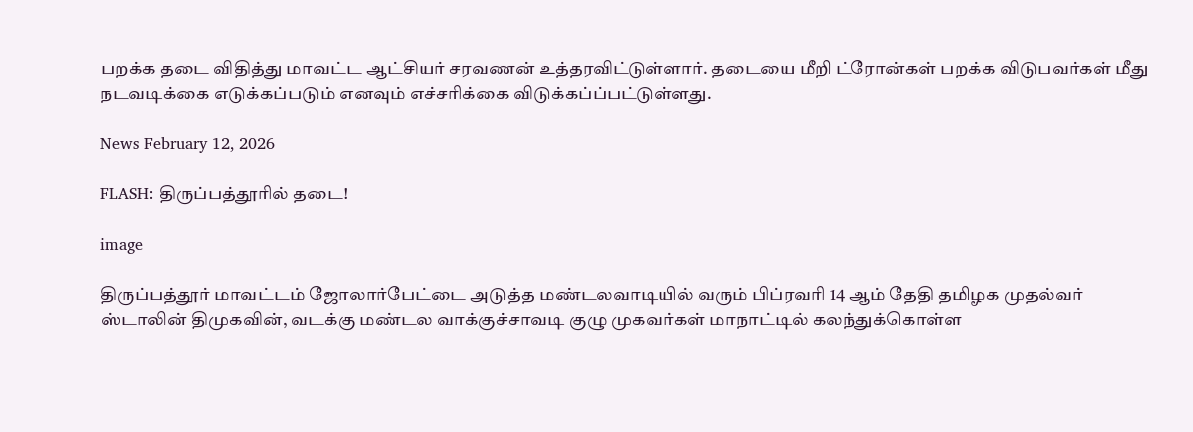பறக்க தடை விதித்து மாவட்ட ஆட்சியர் சரவணன் உத்தரவிட்டுள்ளார். தடையை மீறி ட்ரோன்கள் பறக்க விடுபவர்கள் மீது நடவடிக்கை எடுக்கப்படும் எனவும் எச்சரிக்கை விடுக்கப்ப்பட்டுள்ளது.

News February 12, 2026

FLASH: திருப்பத்தூரில் தடை!

image

திருப்பத்தூர் மாவட்டம் ஜோலார்பேட்டை அடுத்த மண்டலவாடியில் வரும் பிப்ரவரி 14 ஆம் தேதி தமிழக முதல்வர் ஸ்டாலின் திமுகவின், வடக்கு மண்டல வாக்குச்சாவடி குழு முகவர்கள் மாநாட்டில் கலந்துக்கொள்ள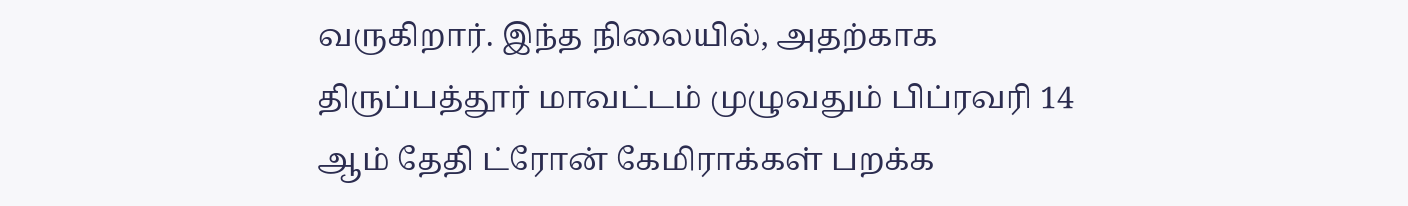வருகிறார். இந்த நிலையில், அதற்காக திருப்பத்தூர் மாவட்டம் முழுவதும் பிப்ரவரி 14 ஆம் தேதி ட்ரோன் கேமிராக்கள் பறக்க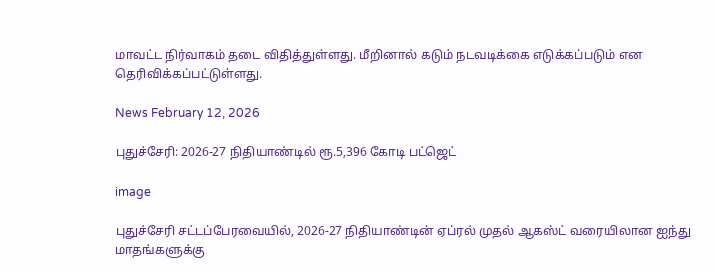மாவட்ட நிர்வாகம் தடை விதித்துள்ளது. மீறினால் கடும் நடவடிக்கை எடுக்கப்படும் என தெரிவிக்கப்பட்டுள்ளது.

News February 12, 2026

புதுச்சேரி: 2026-27 நிதியாண்டில் ரூ.5,396 கோடி பட்ஜெட்

image

புதுச்சேரி சட்டப்பேரவையில், 2026-27 நிதியாண்டின் ஏப்ரல் முதல் ஆகஸ்ட் வரையிலான ஐந்து மாதங்களுக்கு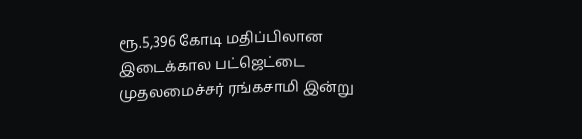ரூ.5,396 கோடி மதிப்பிலான இடைக்கால பட்ஜெட்டை முதலமைச்சர் ரங்கசாமி இன்று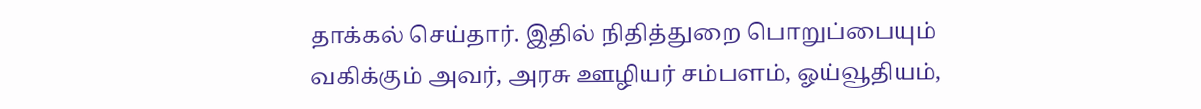தாக்கல் செய்தார். இதில் நிதித்துறை பொறுப்பையும் வகிக்கும் அவர், அரசு ஊழியர் சம்பளம், ஓய்வூதியம்,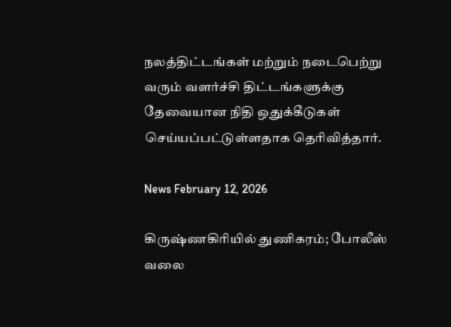நலத்திட்டங்கள் மற்றும் நடைபெற்று வரும் வளர்ச்சி திட்டங்களுக்கு தேவையான நிதி ஒதுக்கீடுகள் செய்யப்பட்டுள்ளதாக தெரிவித்தார்.

News February 12, 2026

கிருஷ்ணகிரியில் துணிகரம்; போலீஸ் வலை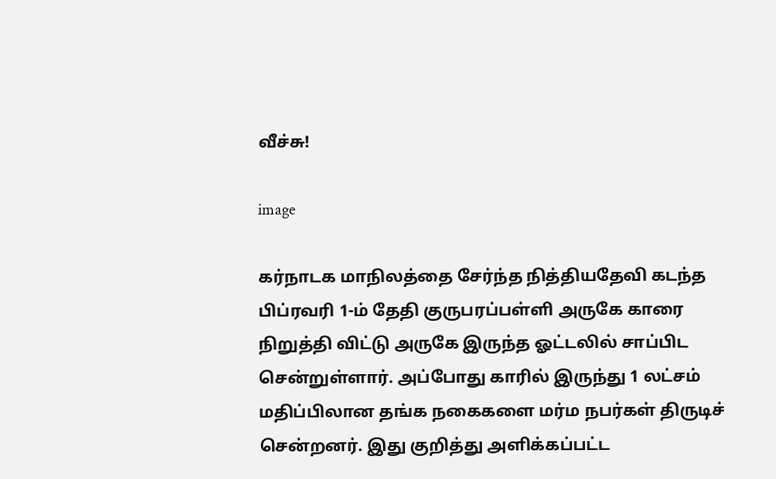வீச்சு!

image

கர்நாடக மாநிலத்தை சேர்ந்த நித்தியதேவி கடந்த பிப்ரவரி 1-ம் தேதி குருபரப்பள்ளி அருகே காரை நிறுத்தி விட்டு அருகே இருந்த ஓட்டலில் சாப்பிட சென்றுள்ளார். அப்போது காரில் இருந்து 1 லட்சம் மதிப்பிலான தங்க நகைகளை மர்ம நபர்கள் திருடிச் சென்றனர். இது குறித்து அளிக்கப்பட்ட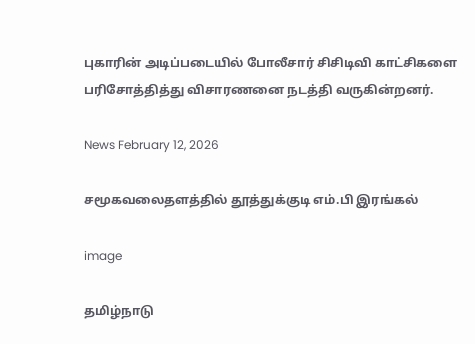புகாரின் அடிப்படையில் போலீசார் சிசிடிவி காட்சிகளை பரிசோத்தித்து விசாரணனை நடத்தி வருகின்றனர்.

News February 12, 2026

சமூகவலைதளத்தில் தூத்துக்குடி எம்.பி இரங்கல்

image

தமிழ்நாடு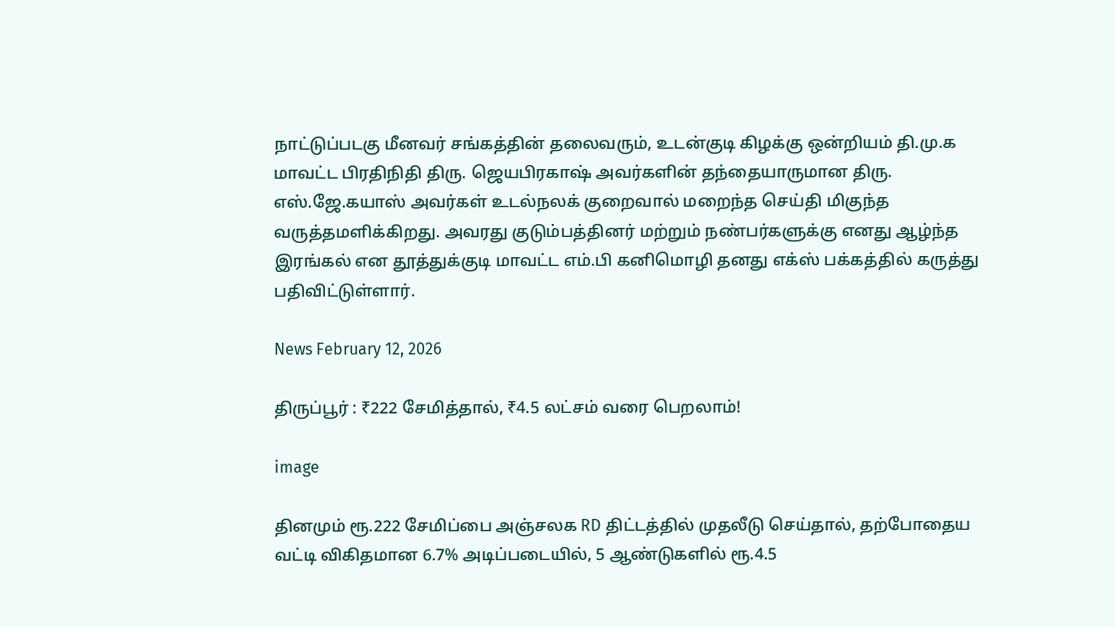நாட்டுப்படகு மீனவர் சங்கத்தின் தலைவரும், உடன்குடி கிழக்கு ஒன்றியம் தி.மு.க மாவட்ட பிரதிநிதி திரு. ஜெயபிரகாஷ் அவர்களின் தந்தையாருமான திரு. எஸ்.ஜே.கயாஸ் அவர்கள் உடல்நலக் குறைவால் மறைந்த செய்தி மிகுந்த வருத்தமளிக்கிறது. அவரது குடும்பத்தினர் மற்றும் நண்பர்களுக்கு எனது ஆழ்ந்த இரங்கல் என தூத்துக்குடி மாவட்ட எம்.பி கனிமொழி தனது எக்ஸ் பக்கத்தில் கருத்து பதிவிட்டுள்ளார்.

News February 12, 2026

திருப்பூர் : ₹222 சேமித்தால், ₹4.5 லட்சம் வரை பெறலாம்!

image

தினமும் ரூ.222 சேமிப்பை அஞ்சலக RD திட்டத்தில் முதலீடு செய்தால், தற்போதைய வட்டி விகிதமான 6.7% அடிப்படையில், 5 ஆண்டுகளில் ரூ.4.5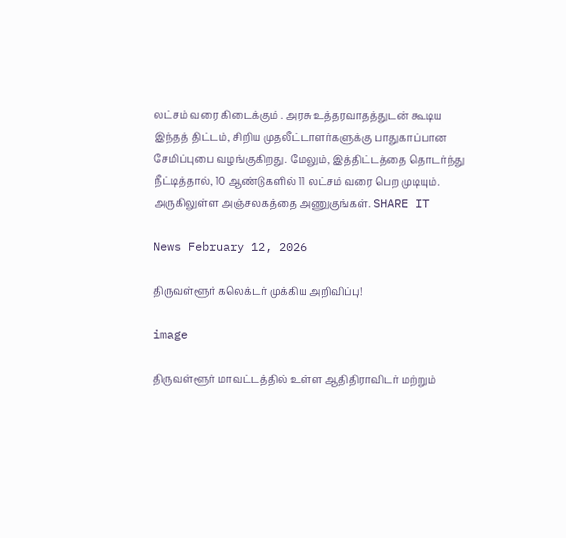லட்சம் வரை கிடைக்கும் . அரசு உத்தரவாதத்துடன் கூடிய இந்தத் திட்டம், சிறிய முதலீட்டாளர்களுக்கு பாதுகாப்பான சேமிப்புபை வழங்குகிறது. மேலும், இத்திட்டத்தை தொடர்ந்து நீட்டித்தால், 10 ஆண்டுகளில் 11 லட்சம் வரை பெற முடியும். அருகிலுள்ள அஞ்சலகத்தை அணுகுங்கள். SHARE IT

News February 12, 2026

திருவள்ளூர் கலெக்டர் முக்கிய அறிவிப்பு!

image

திருவள்ளூர் மாவட்டத்தில் உள்ள ஆதிதிராவிடர் மற்றும்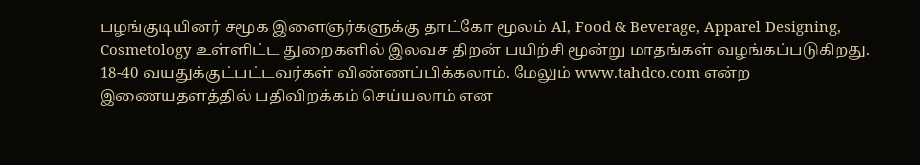பழங்குடியினர் சமூக இளைஞர்களுக்கு தாட்கோ மூலம் Al, Food & Beverage, Apparel Designing, Cosmetology உள்ளிட்ட துறைகளில் இலவச திறன் பயிற்சி மூன்று மாதங்கள் வழங்கப்படுகிறது. 18-40 வயதுக்குட்பட்டவர்கள் விண்ணப்பிக்கலாம். மேலும் www.tahdco.com என்ற இணையதளத்தில் பதிவிறக்கம் செய்யலாம் என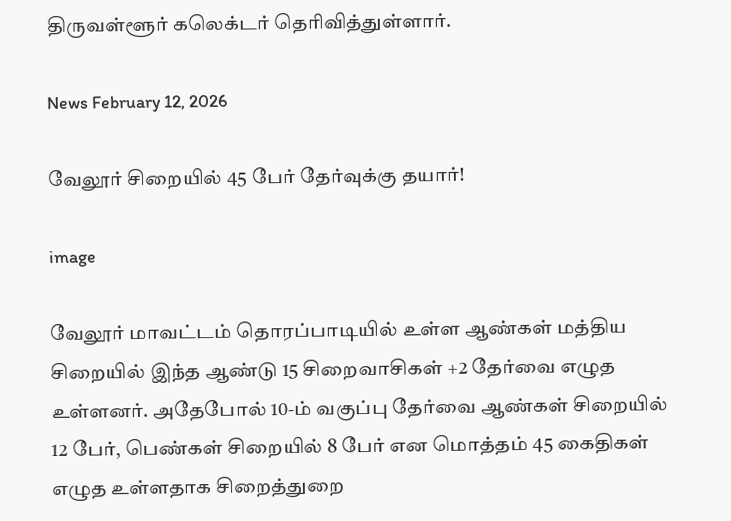திருவள்ளூர் கலெக்டர் தெரிவித்துள்ளார்.

News February 12, 2026

வேலூர் சிறையில் 45 பேர் தேர்வுக்கு தயார்!

image

வேலூர் மாவட்டம் தொரப்பாடியில் உள்ள ஆண்கள் மத்திய சிறையில் இந்த ஆண்டு 15 சிறைவாசிகள் +2 தேர்வை எழுத உள்ளனர். அதேபோல் 10-ம் வகுப்பு தேர்வை ஆண்கள் சிறையில் 12 பேர், பெண்கள் சிறையில் 8 பேர் என மொத்தம் 45 கைதிகள் எழுத உள்ளதாக சிறைத்துறை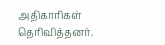அதிகாரிகள் தெரிவித்தனர்.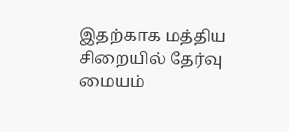இதற்காக மத்திய சிறையில் தேர்வு மையம்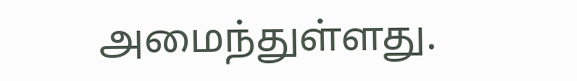அமைந்துள்ளது.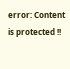error: Content is protected !!